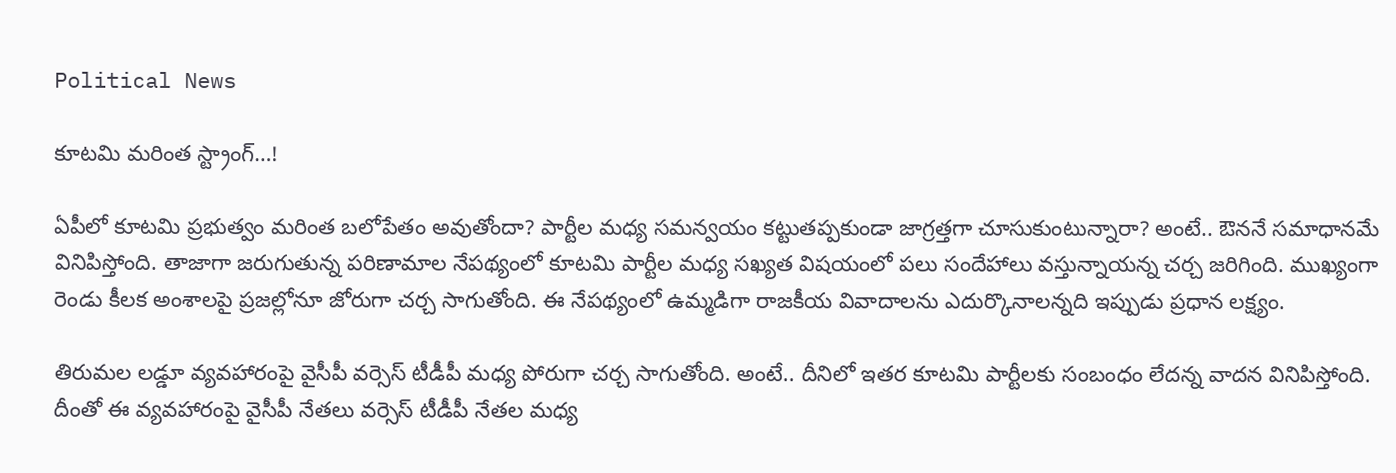Political News

కూటమి మరింత స్ట్రాంగ్…!

ఏపీలో కూటమి ప్రభుత్వం మరింత బలోపేతం అవుతోందా? పార్టీల మధ్య సమన్వయం కట్టుతప్పకుండా జాగ్రత్తగా చూసుకుంటున్నారా? అంటే.. ఔననే సమాధానమే వినిపిస్తోంది. తాజాగా జరుగుతున్న పరిణామాల నేపథ్యంలో కూటమి పార్టీల మధ్య సఖ్యత విషయంలో పలు సందేహాలు వస్తున్నాయన్న చర్చ జరిగింది. ముఖ్యంగా రెండు కీలక అంశాలపై ప్రజల్లోనూ జోరుగా చర్చ సాగుతోంది. ఈ నేపథ్యంలో ఉమ్మడిగా రాజకీయ వివాదాలను ఎదుర్కొనాలన్నది ఇప్పుడు ప్రధాన లక్ష్యం.

తిరుమల లడ్డూ వ్యవహారంపై వైసీపీ వర్సెస్ టీడీపీ మధ్య పోరుగా చర్చ సాగుతోంది. అంటే.. దీనిలో ఇతర కూటమి పార్టీలకు సంబంధం లేదన్న వాదన వినిపిస్తోంది. దీంతో ఈ వ్యవహారంపై వైసీపీ నేతలు వర్సెస్ టీడీపీ నేతల మధ్య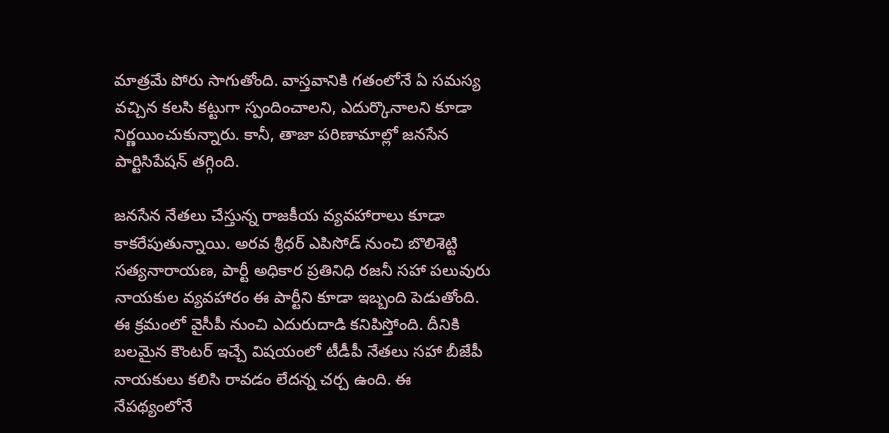మాత్రమే పోరు సాగుతోంది. వాస్తవానికి గతంలోనే ఏ సమస్య వచ్చిన కలసి కట్టుగా స్పందించాలని, ఎదుర్కొనాలని కూడా నిర్ణయించుకున్నారు. కానీ, తాజా పరిణామాల్లో జనసేన పార్టిసిపేషన్ తగ్గింది.

జనసేన నేతలు చేస్తున్న రాజకీయ వ్యవహారాలు కూడా కాకరేపుతున్నాయి. అరవ శ్రీధర్ ఎపిసోడ్ నుంచి బొలిశెట్టి సత్యనారాయణ, పార్టీ అధికార ప్రతినిధి రజనీ సహా పలువురు నాయకుల వ్యవహారం ఈ పార్టీని కూడా ఇబ్బంది పెడుతోంది. ఈ క్రమంలో వైసీపీ నుంచి ఎదురుదాడి కనిపిస్తోంది. దీనికి బలమైన కౌంటర్ ఇచ్చే విషయంలో టీడీపీ నేతలు సహా బీజేపీ నాయకులు కలిసి రావడం లేదన్న చర్చ ఉంది. ఈ నేపథ్యంలోనే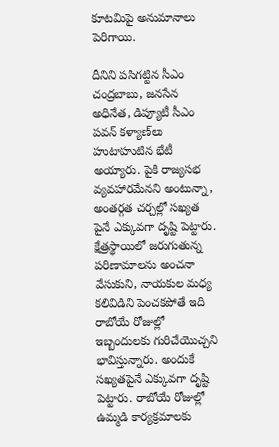కూటమిపై అనుమానాలు పెరిగాయి.

దీనిని పసిగట్టిన సీఎం చంద్రబాబు, జనసేన అధినేత, డిప్యూటీ సీఎం పవన్ కళ్యాణ్‌లు హుటాహుటిన భేటీ అయ్యారు. పైకి రాజ్యసభ వ్యవహారమేనని అంటున్నా, అంతర్గత చర్చల్లో సఖ్యత పైనే ఎక్కువగా దృష్టి పెట్టారు. క్షేత్రస్థాయిలో జరుగుతున్న పరిణామాలను అంచనా వేసుకుని, నాయకుల మధ్య కలివిడిని పెంచకపోతే ఇది రాబోయే రోజుల్లో ఇబ్బందులకు గురిచేయొచ్చని భావిస్తున్నారు. అందుకే సఖ్యతపైనే ఎక్కువగా దృష్టి పెట్టారు. రాబోయే రోజుల్లో ఉమ్మడి కార్యక్రమాలకు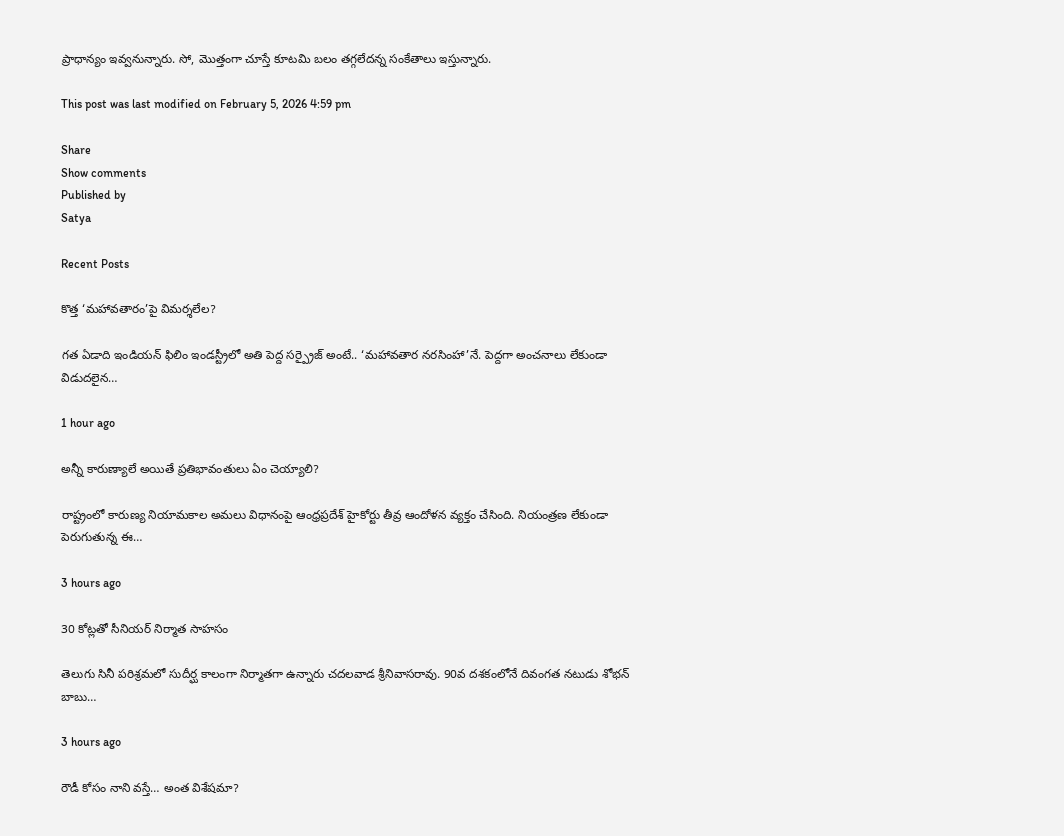ప్రాధాన్యం ఇవ్వనున్నారు. సో, మొత్తంగా చూస్తే కూటమి బలం తగ్గలేదన్న సంకేతాలు ఇస్తున్నారు.

This post was last modified on February 5, 2026 4:59 pm

Share
Show comments
Published by
Satya

Recent Posts

కొత్త ‘మహావతారం’పై విమర్శలేల?

గత ఏడాది ఇండియన్ ఫిలిం ఇండస్ట్రీలో అతి పెద్ద సర్ప్రైజ్ అంటే.. ‘మహావతార నరసింహా’నే. పెద్దగా అంచనాలు లేకుండా విడుదలైన…

1 hour ago

అన్నీ కారుణ్యాలే అయితే ప్రతిభావంతులు ఏం చెయ్యాలి?

రాష్ట్రంలో కారుణ్య నియామకాల అమలు విధానంపై ఆంధ్రప్రదేశ్ హైకోర్టు తీవ్ర ఆందోళన వ్యక్తం చేసింది. నియంత్రణ లేకుండా పెరుగుతున్న ఈ…

3 hours ago

30 కోట్ల‌తో సీనియ‌ర్ నిర్మాత సాహ‌సం

తెలుగు సినీ ప‌రిశ్ర‌మ‌లో సుదీర్ఘ కాలంగా నిర్మాత‌గా ఉన్నారు చ‌ద‌ల‌వాడ శ్రీనివాస‌రావు. 90వ ద‌శ‌కంలోనే దివంగ‌త న‌టుడు శోభ‌న్ బాబు…

3 hours ago

రౌడీ కోసం నాని వస్తే… అంత విశేషమా?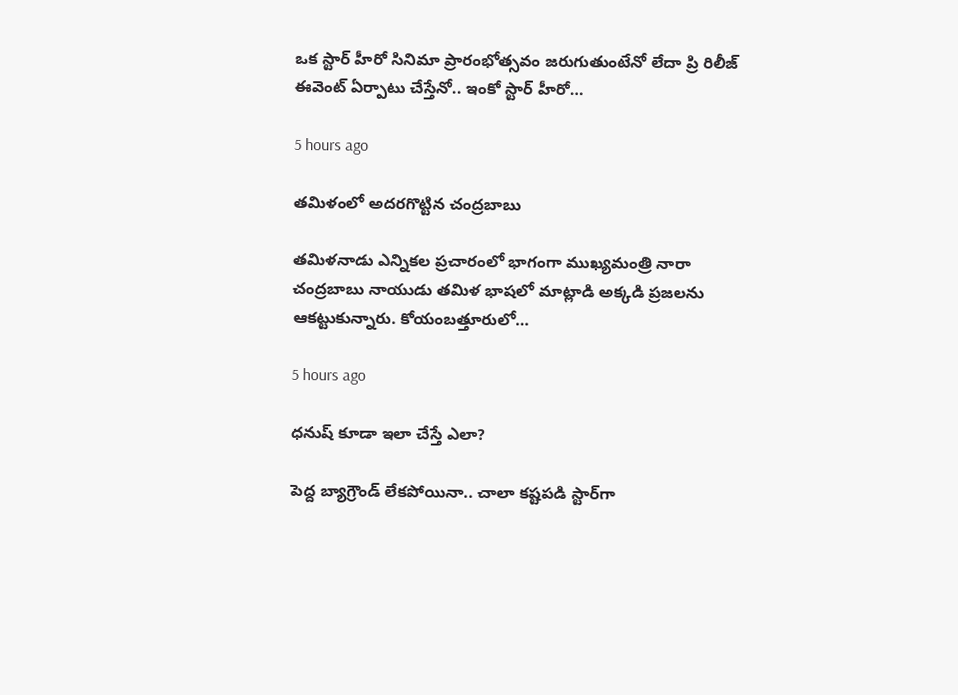ఒక స్టార్ హీరో సినిమా ప్రారంభోత్సవం జరుగుతుంటేనో లేదా ప్రి రిలీజ్ ఈవెంట్ ఏర్పాటు చేస్తేనో.. ఇంకో స్టార్ హీరో…

5 hours ago

తమిళంలో అదరగొట్టిన చంద్రబాబు

తమిళనాడు ఎన్నికల ప్రచారంలో భాగంగా ముఖ్యమంత్రి నారా చంద్రబాబు నాయుడు తమిళ భాషలో మాట్లాడి అక్కడి ప్రజలను ఆకట్టుకున్నారు. కోయంబత్తూరులో…

5 hours ago

ధనుష్ కూడా ఇలా చేస్తే ఎలా?

పెద్ద బ్యాగ్రౌండ్ లేకపోయినా.. చాలా కష్టపడి స్టార్‌గా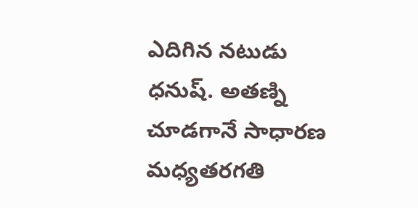ఎదిగిన నటుడు ధనుష్. అతణ్ని చూడగానే సాధారణ మధ్యతరగతి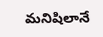మనిషిలానే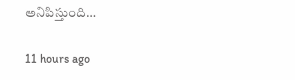అనిపిస్తుంది…

11 hours ago